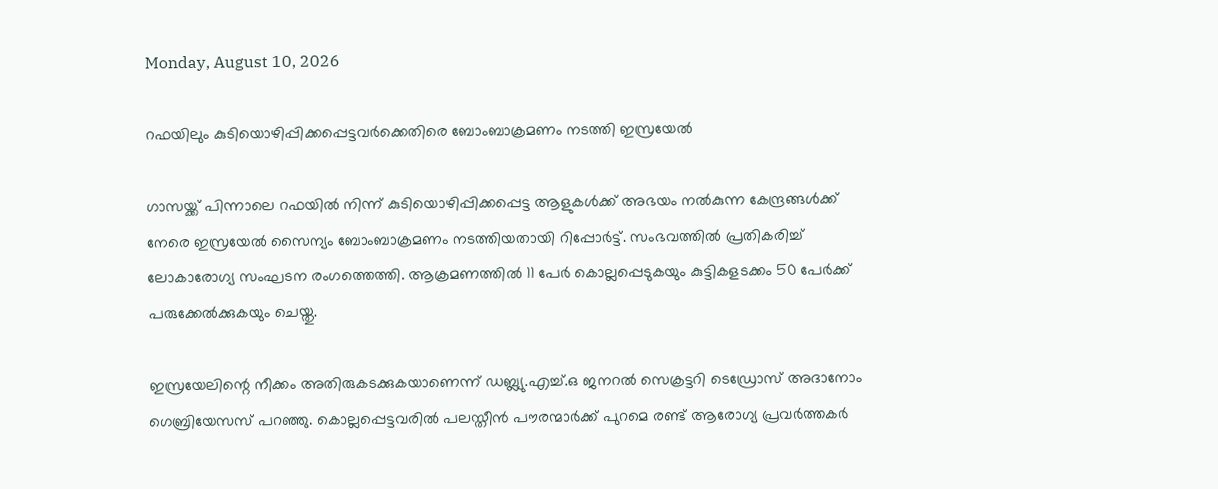Monday, August 10, 2026

റഫയിലും കുടിയൊഴിപ്പിക്കപ്പെട്ടവര്‍ക്കെതിരെ ബോംബാക്രമണം നടത്തി ഇസ്രയേൽ

ഗാസയ്ക്ക് പിന്നാലെ റഫയില്‍ നിന്ന് കുടിയൊഴിപ്പിക്കപ്പെട്ട ആളുകള്‍ക്ക് അഭയം നല്‍കുന്ന കേന്ദ്രങ്ങള്‍ക്ക് നേരെ ഇസ്രയേൽ സൈന്യം ബോംബാക്രമണം നടത്തിയതായി റിപ്പോര്‍ട്ട്. സംഭവത്തില്‍ പ്രതികരിച്ച് ലോകാരോഗ്യ സംഘടന രംഗത്തെത്തി. ആക്രമണത്തില്‍ 11 പേര്‍ കൊല്ലപ്പെടുകയും കുട്ടികളടക്കം 50 പേര്‍ക്ക് പരുക്കേല്‍ക്കുകയും ചെയ്തു.

ഇസ്രയേലിന്റെ നീക്കം അതിരുകടക്കുകയാണെന്ന് ഡബ്ല്യു.എച്ച്.ഒ ജനറല്‍ സെക്രട്ടറി ടെഡ്രോസ് അദാനോം ഗെബ്രിയേസസ് പറഞ്ഞു. കൊല്ലപ്പെട്ടവരില്‍ പലസ്തീന്‍ പൗരന്മാര്‍ക്ക് പുറമെ രണ്ട് ആരോഗ്യ പ്രവര്‍ത്തകര്‍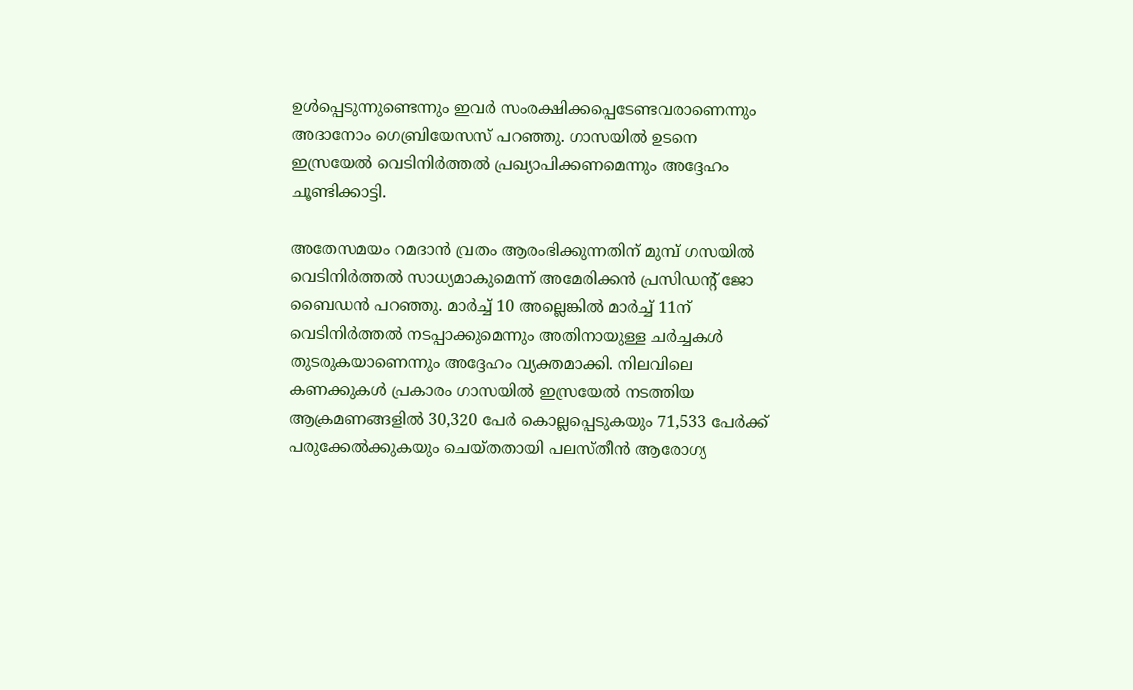ഉള്‍പ്പെടുന്നുണ്ടെന്നും ഇവര്‍ സംരക്ഷിക്കപ്പെടേണ്ടവരാണെന്നും അദാനോം ഗെബ്രിയേസസ് പറഞ്ഞു. ഗാസയില്‍ ഉടനെ ഇസ്രയേൽ വെടിനിര്‍ത്തല്‍ പ്രഖ്യാപിക്കണമെന്നും അദ്ദേഹം ചൂണ്ടിക്കാട്ടി.

അതേസമയം റമദാന്‍ വ്രതം ആരംഭിക്കുന്നതിന് മുമ്പ് ഗസയില്‍ വെടിനിര്‍ത്തല്‍ സാധ്യമാകുമെന്ന് അമേരിക്കന്‍ പ്രസിഡന്റ് ജോ ബൈഡന്‍ പറഞ്ഞു. മാര്‍ച്ച് 10 അല്ലെങ്കില്‍ മാര്‍ച്ച് 11ന് വെടിനിര്‍ത്തല്‍ നടപ്പാക്കുമെന്നും അതിനായുള്ള ചര്‍ച്ചകള്‍ തുടരുകയാണെന്നും അദ്ദേഹം വ്യക്തമാക്കി. നിലവിലെ കണക്കുകള്‍ പ്രകാരം ഗാസയില്‍ ഇസ്രയേൽ നടത്തിയ ആക്രമണങ്ങളില്‍ 30,320 പേര്‍ കൊല്ലപ്പെടുകയും 71,533 പേര്‍ക്ക് പരുക്കേല്‍ക്കുകയും ചെയ്തതായി പലസ്തീന്‍ ആരോഗ്യ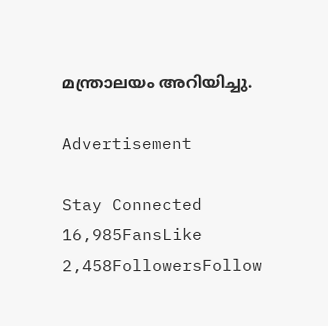മന്ത്രാലയം അറിയിച്ചു.

Advertisement

Stay Connected
16,985FansLike
2,458FollowersFollow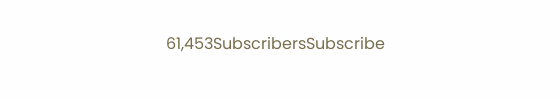61,453SubscribersSubscribe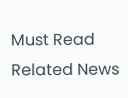Must Read
Related News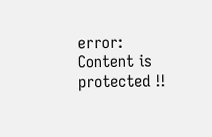error: Content is protected !!